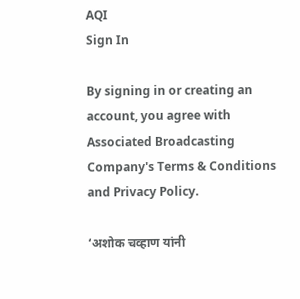AQI
Sign In

By signing in or creating an account, you agree with Associated Broadcasting Company's Terms & Conditions and Privacy Policy.

‘अशोक चव्हाण यांनी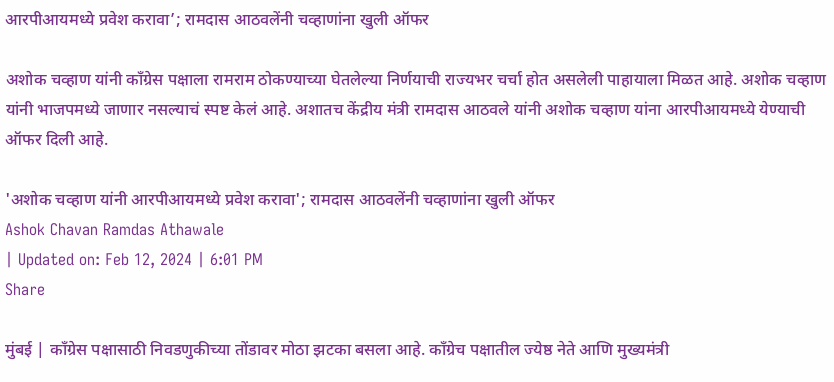आरपीआयमध्ये प्रवेश करावा’; रामदास आठवलेंनी चव्हाणांना खुली ऑफर

अशोक चव्हाण यांनी काँग्रेस पक्षाला रामराम ठोकण्याच्या घेतलेल्या निर्णयाची राज्यभर चर्चा होत असलेली पाहायाला मिळत आहे. अशोक चव्हाण यांनी भाजपमध्ये जाणार नसल्याचं स्पष्ट केलं आहे. अशातच केंद्रीय मंत्री रामदास आठवले यांनी अशोक चव्हाण यांना आरपीआयमध्ये येण्याची ऑफर दिली आहे.

'अशोक चव्हाण यांनी आरपीआयमध्ये प्रवेश करावा'; रामदास आठवलेंनी चव्हाणांना खुली ऑफर
Ashok Chavan Ramdas Athawale
| Updated on: Feb 12, 2024 | 6:01 PM
Share

मुंबई | काँग्रेस पक्षासाठी निवडणुकीच्या तोंडावर मोठा झटका बसला आहे. काँग्रेच पक्षातील ज्येष्ठ नेते आणि मुख्यमंत्री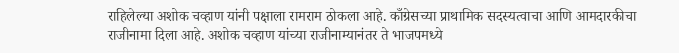राहिलेल्या अशोक चव्हाण यांनी पक्षाला रामराम ठोकला आहे. काँग्रेसच्या प्राथामिक सदस्यत्वाचा आणि आमदारकीचा राजीनामा दिला आहे. अशोक चव्हाण यांच्या राजीनाम्यानंतर ते भाजपमध्ये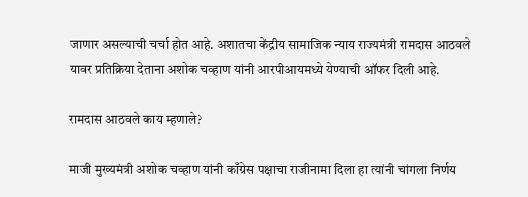जाणार असल्याची चर्चा होत आहे. अशातचा केंद्रीय सामाजिक न्याय राज्यमंत्री रामदास आठवले यावर प्रतिक्रिया देताना अशोक चव्हाण यांनी आरपीआयमध्ये येण्याची ऑफर दिली आहे.

रामदास आठवले काय म्हणाले?

माजी मुख्यमंत्री अशोक चव्हाण यांनी काँग्रेस पक्षाचा राजीनामा दिला हा त्यांनी चांगला निर्णय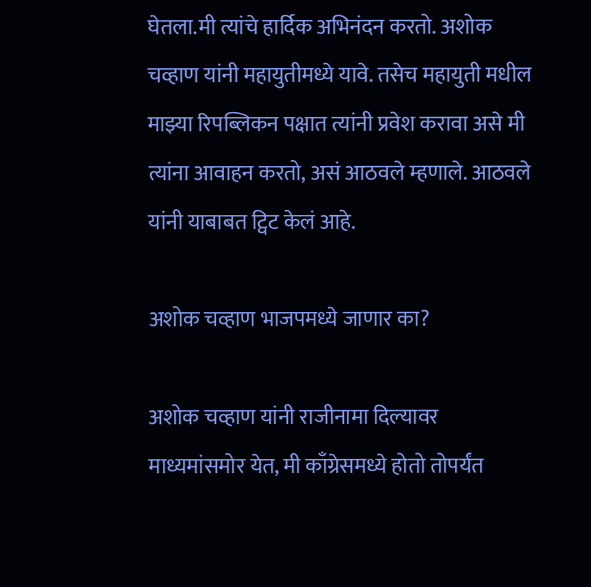घेतला.मी त्यांचे हार्दिक अभिनंदन करतो. अशोक चव्हाण यांनी महायुतीमध्ये यावे. तसेच महायुती मधील माझ्या रिपब्लिकन पक्षात त्यांनी प्रवेश करावा असे मी त्यांना आवाहन करतो, असं आठवले म्हणाले. आठवले यांनी याबाबत ट्विट केलं आहे.

अशोक चव्हाण भाजपमध्ये जाणार का?

अशोक चव्हाण यांनी राजीनामा दिल्यावर माध्यमांसमोर येत, मी काँग्रेसमध्ये होतो तोपर्यंत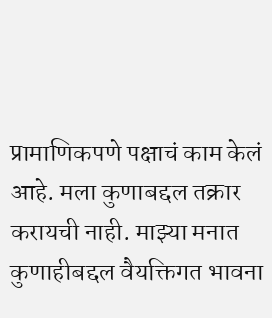प्रामाणिकपणे पक्षाचं काम केलं आहे. मला कुणाबद्दल तक्रार करायची नाही. माझ्या मनात कुणाहीबद्दल वैयक्तिगत भावना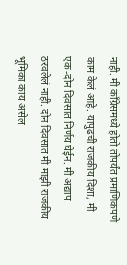नाही. मी काँग्रेसमध्ये होतो तोपर्यंत प्रमाणिकपणे काम केलं आहे. यापुढची राजकीय दिशा, मी एक-दोन दिवसात निर्णय घेईन. मी अद्याप ठरवलेलं नाही. दोन दिवसात मी माझी राजकीय भूमिका काय असेल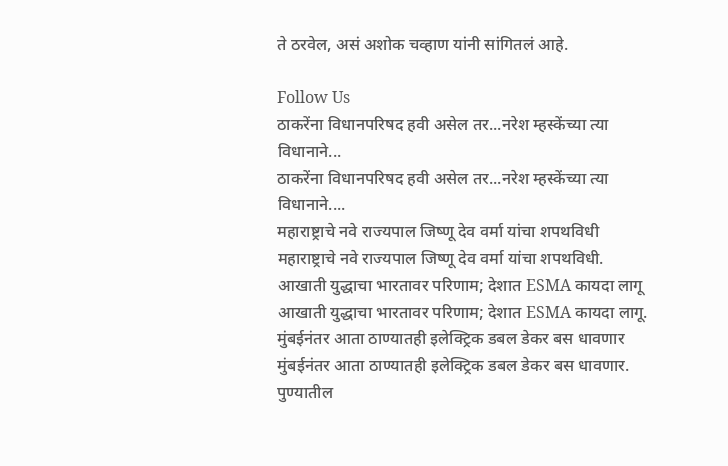ते ठरवेल, असं अशोक चव्हाण यांनी सांगितलं आहे.

Follow Us
ठाकरेंना विधानपरिषद हवी असेल तर...नरेश म्हस्केंच्या त्या विधानाने...
ठाकरेंना विधानपरिषद हवी असेल तर...नरेश म्हस्केंच्या त्या विधानाने....
महाराष्ट्राचे नवे राज्यपाल जिष्णू देव वर्मा यांचा शपथविधी
महाराष्ट्राचे नवे राज्यपाल जिष्णू देव वर्मा यांचा शपथविधी.
आखाती युद्धाचा भारतावर परिणाम; देशात ESMA कायदा लागू
आखाती युद्धाचा भारतावर परिणाम; देशात ESMA कायदा लागू.
मुंबईनंतर आता ठाण्यातही इलेक्ट्रिक डबल डेकर बस धावणार
मुंबईनंतर आता ठाण्यातही इलेक्ट्रिक डबल डेकर बस धावणार.
पुण्यातील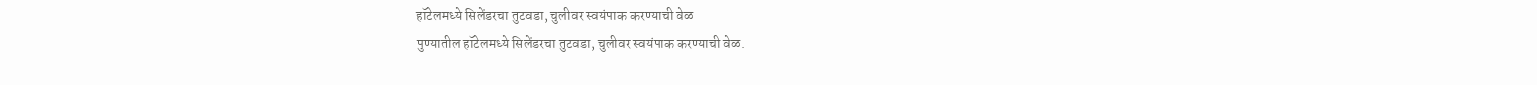हॉटेलमध्ये सिलेंडरचा तुटवडा, चुलीवर स्वयंपाक करण्याची वेळ
पुण्यातील हॉटेलमध्ये सिलेंडरचा तुटवडा, चुलीवर स्वयंपाक करण्याची वेळ.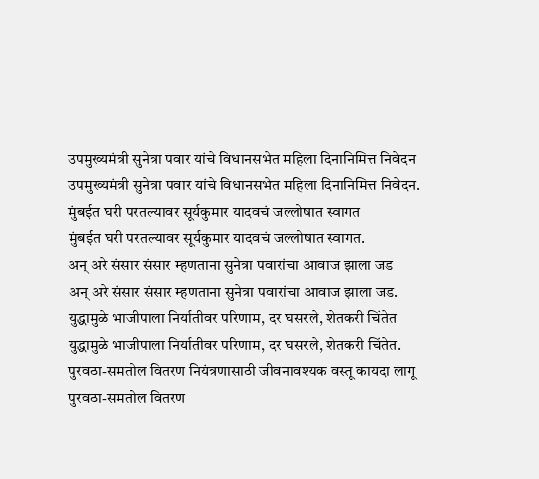उपमुख्यमंत्री सुनेत्रा पवार यांचे विधानसभेत महिला दिनानिमित्त निवेदन
उपमुख्यमंत्री सुनेत्रा पवार यांचे विधानसभेत महिला दिनानिमित्त निवेदन.
मुंबईत घरी परतल्यावर सूर्यकुमार यादवचं जल्लोषात स्वागत
मुंबईत घरी परतल्यावर सूर्यकुमार यादवचं जल्लोषात स्वागत.
अन् अरे संसार संसार म्हणताना सुनेत्रा पवारांचा आवाज झाला जड
अन् अरे संसार संसार म्हणताना सुनेत्रा पवारांचा आवाज झाला जड.
युद्धामुळे भाजीपाला निर्यातीवर परिणाम, दर घसरले, शेतकरी चिंतेत
युद्धामुळे भाजीपाला निर्यातीवर परिणाम, दर घसरले, शेतकरी चिंतेत.
पुरवठा-समतोल वितरण नियंत्रणासाठी जीवनावश्यक वस्तू कायदा लागू
पुरवठा-समतोल वितरण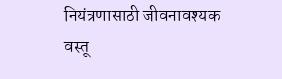नियंत्रणासाठी जीवनावश्यक वस्तू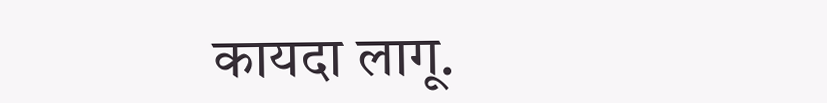कायदा लागू.